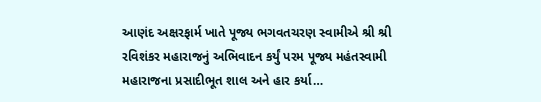આણંદ અક્ષરફાર્મ ખાતે પૂજ્ય ભગવતચરણ સ્વામીએ શ્રી શ્રી રવિશંકર મહારાજનું અભિવાદન કર્યું પરમ પૂજ્ય મહંતસ્વામી મહારાજના પ્રસાદીભૂત શાલ અને હાર કર્યા…